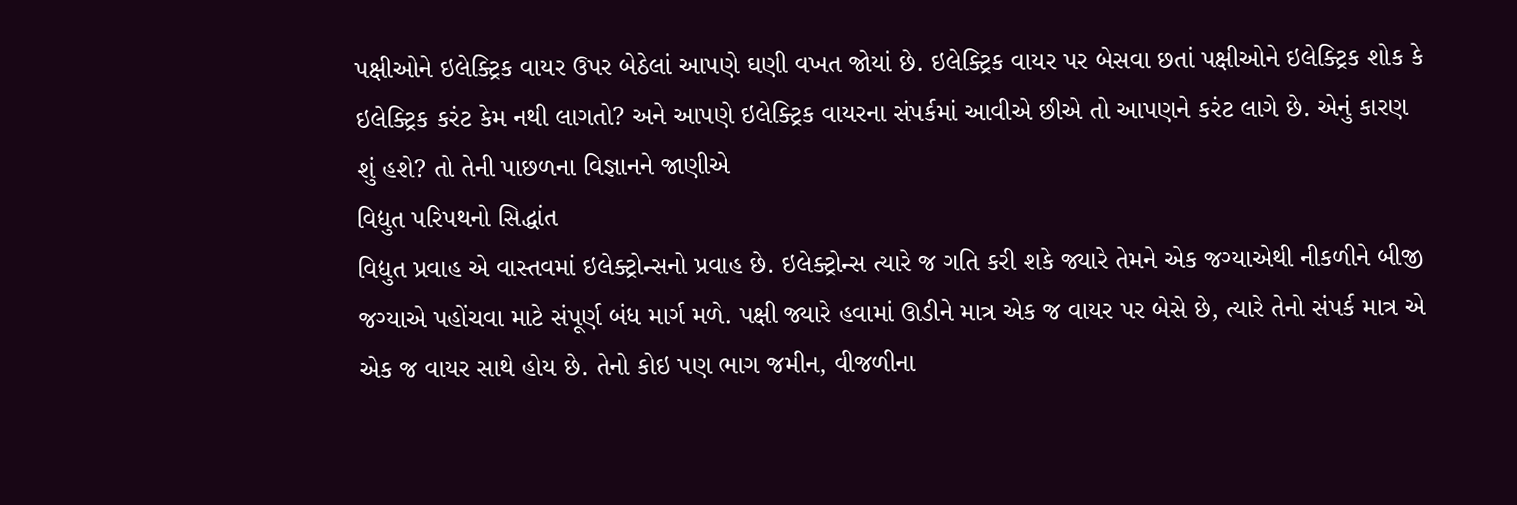પક્ષીઓને ઇલેક્ટ્રિક વાયર ઉપર બેઠેલાં આપણે ઘણી વખત જોયાં છે. ઇલેક્ટ્રિક વાયર પર બેસવા છતાં પક્ષીઓને ઇલેક્ટ્રિક શોક કે ઇલેક્ટ્રિક કરંટ કેમ નથી લાગતો? અને આપણે ઇલેક્ટ્રિક વાયરના સંપર્કમાં આવીએ છીએ તો આપણને કરંટ લાગે છે. એનું કારણ શું હશે? તો તેની પાછળના વિજ્ઞાનને જાણીએ
વિદ્યુત પરિપથનો સિદ્ધાંત
વિદ્યુત પ્રવાહ એ વાસ્તવમાં ઇલેક્ટ્રોન્સનો પ્રવાહ છે. ઇલેક્ટ્રોન્સ ત્યારે જ ગતિ કરી શકે જ્યારે તેમને એક જગ્યાએથી નીકળીને બીજી જગ્યાએ પહોંચવા માટે સંપૂર્ણ બંધ માર્ગ મળે. પક્ષી જ્યારે હવામાં ઊડીને માત્ર એક જ વાયર પર બેસે છે, ત્યારે તેનો સંપર્ક માત્ર એ એક જ વાયર સાથે હોય છે. તેનો કોઇ પણ ભાગ જમીન, વીજળીના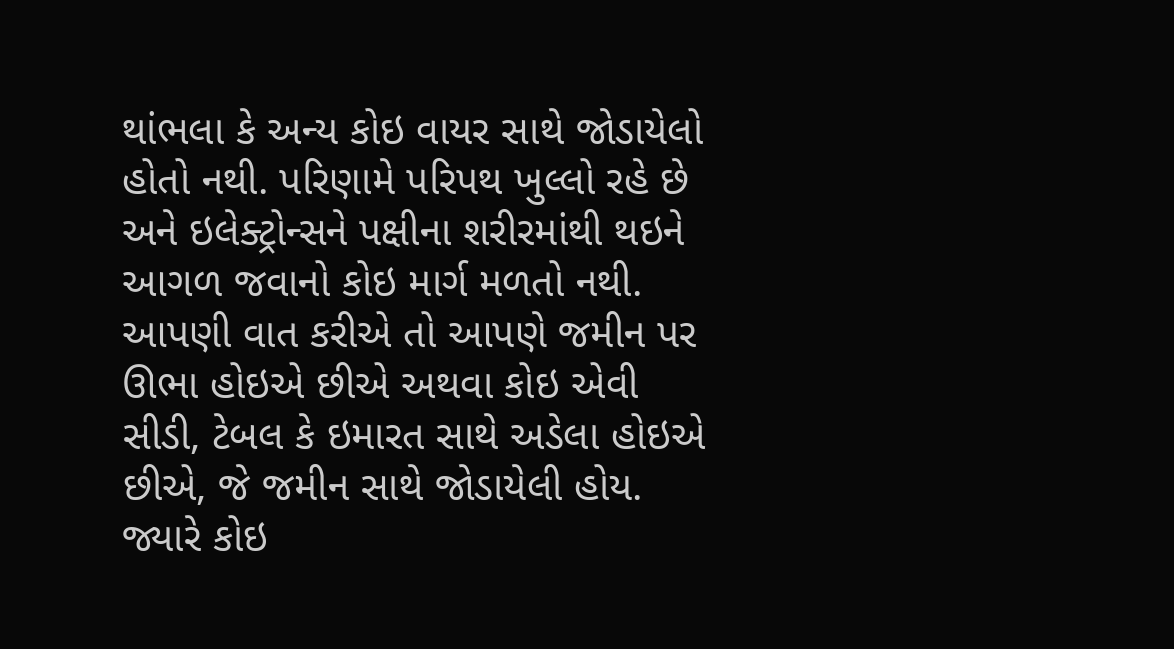થાંભલા કે અન્ય કોઇ વાયર સાથે જોડાયેલો હોતો નથી. પરિણામે પરિપથ ખુલ્લો રહે છે અને ઇલેક્ટ્રોન્સને પક્ષીના શરીરમાંથી થઇને આગળ જવાનો કોઇ માર્ગ મળતો નથી. આપણી વાત કરીએ તો આપણે જમીન પર ઊભા હોઇએ છીએ અથવા કોઇ એવી સીડી, ટેબલ કે ઇમારત સાથે અડેલા હોઇએ છીએ, જે જમીન સાથે જોડાયેલી હોય. જ્યારે કોઇ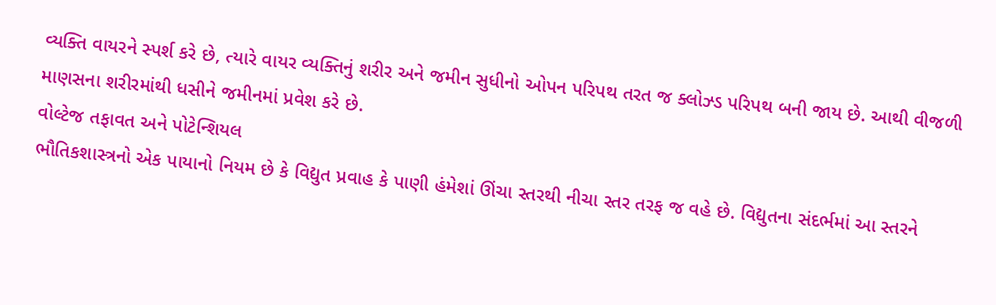વ્યક્તિ વાયરને સ્પર્શ કરે છે, ત્યારે વાયર વ્યક્તિનું શરીર અને જમીન સુધીનો ઓપન પરિપથ તરત જ ક્લોઝ્ડ પરિપથ બની જાય છે. આથી વીજળી માણસના શરીરમાંથી ધસીને જમીનમાં પ્રવેશ કરે છે.
વોલ્ટેજ તફાવત અને પોટેન્શિયલ
ભૌતિકશાસ્ત્રનો એક પાયાનો નિયમ છે કે વિદ્યુત પ્રવાહ કે પાણી હંમેશાં ઊંચા સ્તરથી નીચા સ્તર તરફ જ વહે છે. વિદ્યુતના સંદર્ભમાં આ સ્તરને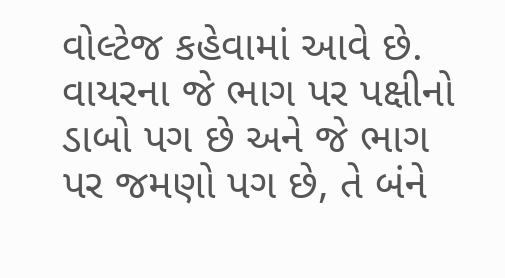વોલ્ટેજ કહેવામાં આવે છે. વાયરના જે ભાગ પર પક્ષીનો ડાબો પગ છે અને જે ભાગ પર જમણો પગ છે, તે બંને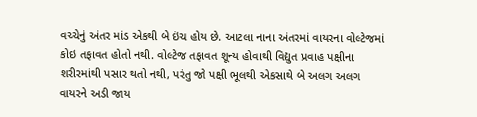વચ્ચેનું અંતર માંડ એકથી બે ઇંચ હોય છે. આટલા નાના અંતરમાં વાયરના વોલ્ટેજમાં કોઇ તફાવત હોતો નથી. વોલ્ટેજ તફાવત શૂન્ય હોવાથી વિદ્યુત પ્રવાહ પક્ષીના શરીરમાંથી પસાર થતો નથી, પરંતુ જો પક્ષી ભૂલથી એકસાથે બે અલગ અલગ વાયરને અડી જાય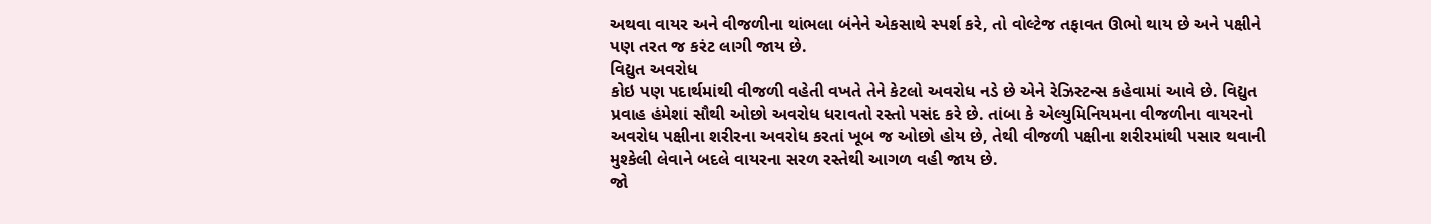અથવા વાયર અને વીજળીના થાંભલા બંનેને એકસાથે સ્પર્શ કરે, તો વોલ્ટેજ તફાવત ઊભો થાય છે અને પક્ષીને પણ તરત જ કરંટ લાગી જાય છે.
વિદ્યુત અવરોધ
કોઇ પણ પદાર્થમાંથી વીજળી વહેતી વખતે તેને કેટલો અવરોધ નડે છે એને રેઝિસ્ટન્સ કહેવામાં આવે છે. વિદ્યુત પ્રવાહ હંમેશાં સૌથી ઓછો અવરોધ ધરાવતો રસ્તો પસંદ કરે છે. તાંબા કે એલ્યુમિનિયમના વીજળીના વાયરનો અવરોધ પક્ષીના શરીરના અવરોધ કરતાં ખૂબ જ ઓછો હોય છે, તેથી વીજળી પક્ષીના શરીરમાંથી પસાર થવાની મુશ્કેલી લેવાને બદલે વાયરના સરળ રસ્તેથી આગળ વહી જાય છે.
જો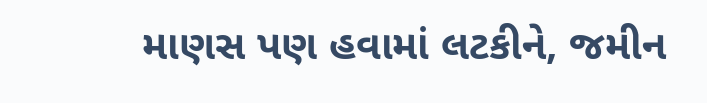માણસ પણ હવામાં લટકીને, જમીન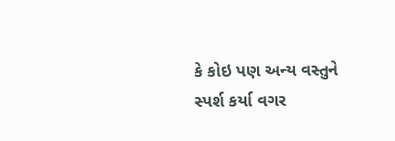કે કોઇ પણ અન્ય વસ્તુને સ્પર્શ કર્યા વગર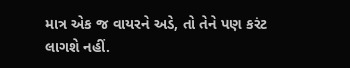માત્ર એક જ વાયરને અડે, તો તેને પણ કરંટ લાગશે નહીં.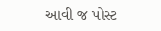આવી જ પોસ્ટ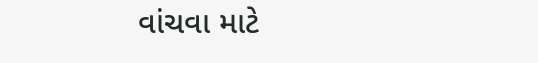વાંચવા માટે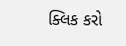ક્લિક કરો